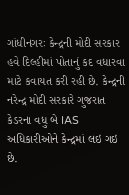ગાંધીનગરઃ કેન્દ્રની મોદી સરકાર હવે દિલ્હીમાં પોતાનું કદ વધારવા માટે કવાયત કરી રહી છે. કેન્દ્રની નરેન્દ્ર મોદી સરકારે ગુજરાત કેડરના વધુ બે IAS અધિકારીઓને કેન્દ્રમાં લઇ ગઇ છે.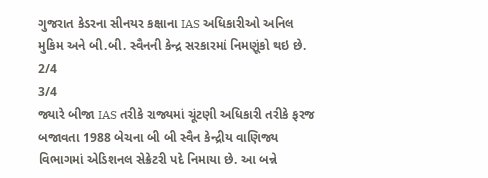ગુજરાત કેડરના સીનયર કક્ષાના IAS અધિકારીઓ અનિલ મુકિમ અને બી.બી. સ્વૈનની કેન્દ્ર સરકારમાં નિમણૂંકો થઇ છે.
2/4
3/4
જ્યારે બીજા IAS તરીકે રાજ્યમાં ચૂંટણી અધિકારી તરીકે ફરજ બજાવતા 1988 બેચના બી બી સ્વૈન કેન્દ્રીય વાણિજ્ય વિભાગમાં એડિશનલ સેક્રેટરી પદે નિમાયા છે. આ બન્ને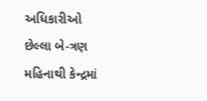અધિકારીઓ છેલ્લા બે-ત્રણ મહિનાથી કેન્દ્રમાં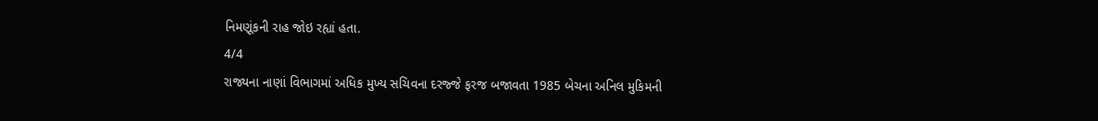નિમણૂંકની રાહ જોઇ રહ્યાં હતા.
4/4
રાજ્યના નાણાં વિભાગમાં અધિક મુખ્ય સચિવના દરજ્જે ફરજ બજાવતા 1985 બેચના અનિલ મુકિમની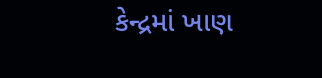કેન્દ્રમાં ખાણ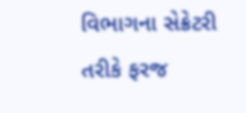વિભાગના સેક્રેટરી તરીકે ફરજ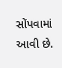સોંપવામાં આવી છે.